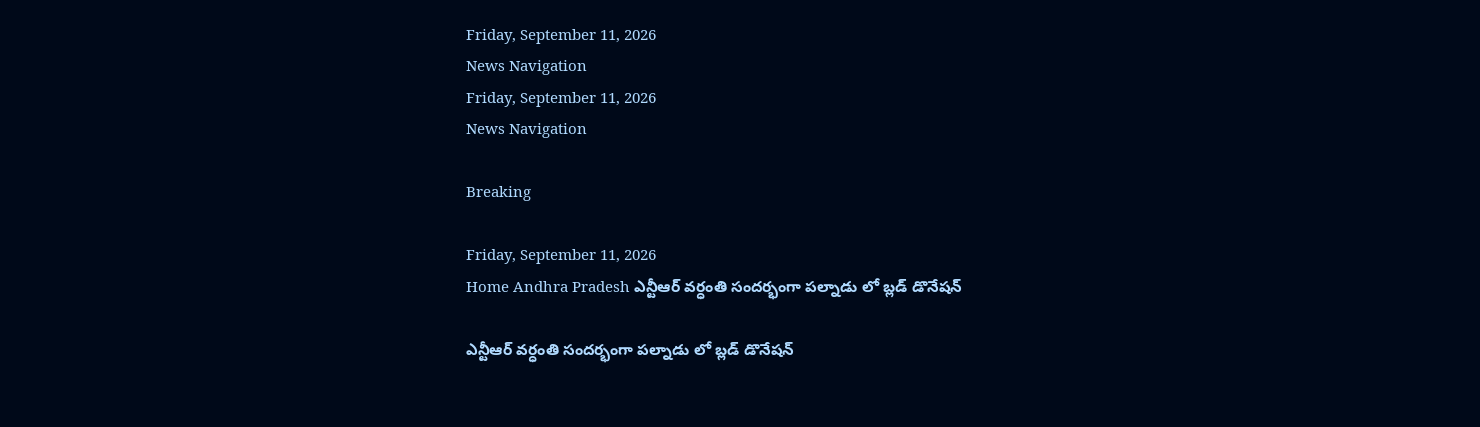Friday, September 11, 2026
News Navigation
Friday, September 11, 2026
News Navigation

Breaking

Friday, September 11, 2026
Home Andhra Pradesh ఎన్టీఆర్ వర్ధంతి సందర్భంగా పల్నాడు లో బ్లడ్ డొనేషన్

ఎన్టీఆర్ వర్ధంతి సందర్భంగా పల్నాడు లో బ్లడ్ డొనేషన్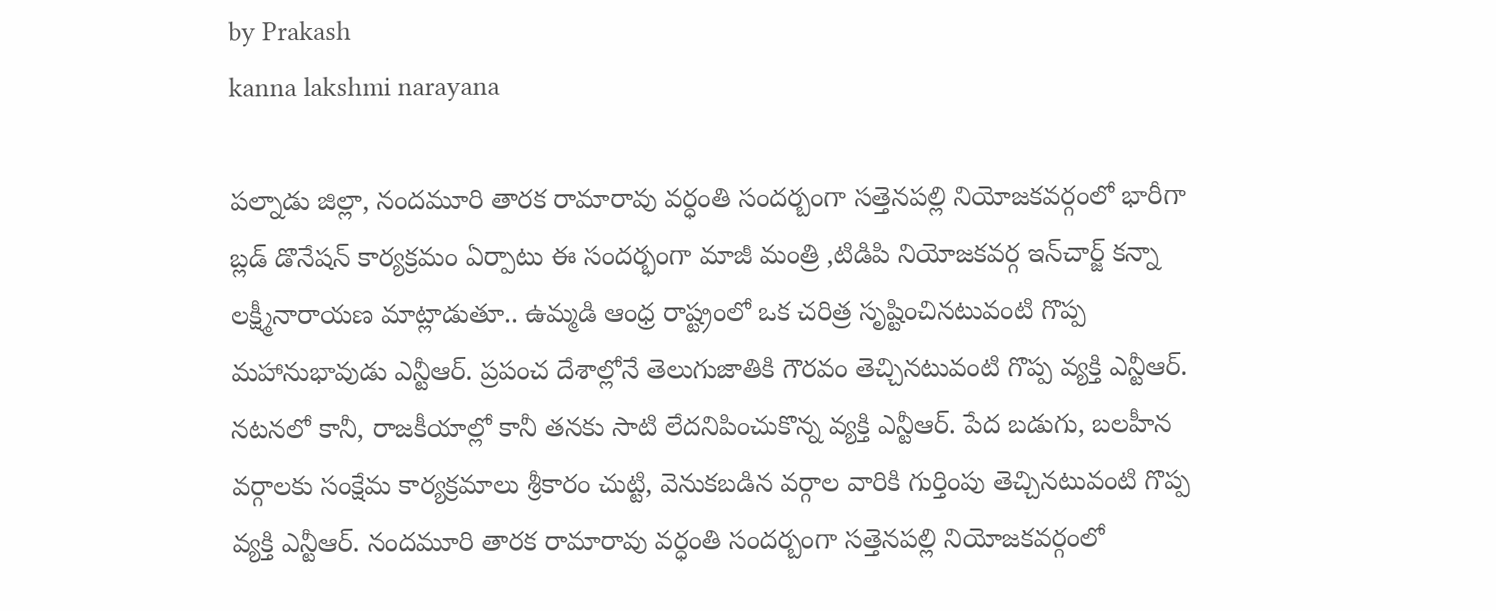by Prakash
kanna lakshmi narayana

పల్నాడు జిల్లా, నందమూరి తారక రామారావు వర్ధంతి సందర్బంగా సత్తెనపల్లి నియోజకవర్గంలో భారీగా బ్లడ్ డొనేషన్ కార్యక్రమం ఏర్పాటు ఈ సందర్భంగా మాజీ మంత్రి ,టిడిపి నియోజకవర్గ ఇన్‌చార్జ్‌ కన్నా లక్ష్మీనారాయణ మాట్లాడుతూ.. ఉమ్మడి ఆంధ్ర రాష్ట్రంలో ఒక చరిత్ర సృష్టించినటువంటి గొప్ప మహానుభావుడు ఎన్టీఆర్. ప్రపంచ దేశాల్లోనే తెలుగుజాతికి గౌరవం తెచ్చినటువంటి గొప్ప వ్యక్తి ఎన్టీఆర్. నటనలో కానీ, రాజకీయాల్లో కానీ తనకు సాటి లేదనిపించుకొన్న వ్యక్తి ఎన్టీఆర్. పేద బడుగు, బలహీన వర్గాలకు సంక్షేమ కార్యక్రమాలు శ్రీకారం చుట్టి, వెనుకబడిన వర్గాల వారికి గుర్తింపు తెచ్చినటువంటి గొప్ప వ్యక్తి ఎన్టీఆర్. నందమూరి తారక రామారావు వర్ధంతి సందర్బంగా సత్తెనపల్లి నియోజకవర్గంలో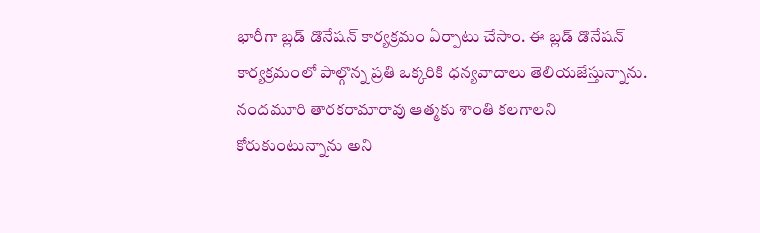భారీగా బ్లడ్ డొనేషన్ కార్యక్రమం ఏర్పాటు చేసాం. ఈ బ్లడ్ డొనేషన్ కార్యక్రమంలో పాల్గొన్న ప్రతి ఒక్కరికి ధన్యవాదాలు తెలియజేస్తున్నాను. నందమూరి తారకరామారావు ఆత్మకు శాంతి కలగాలని కోరుకుంటున్నాను అని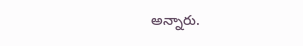అన్నారు.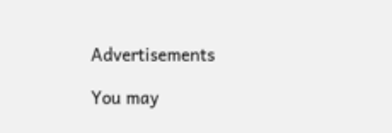Advertisements

You may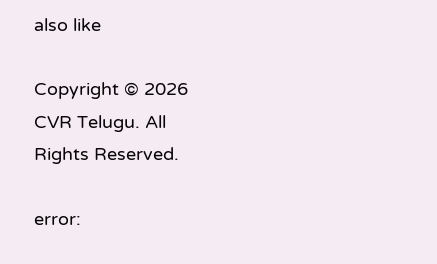also like

Copyright © 2026 CVR Telugu. All Rights Reserved.

error: